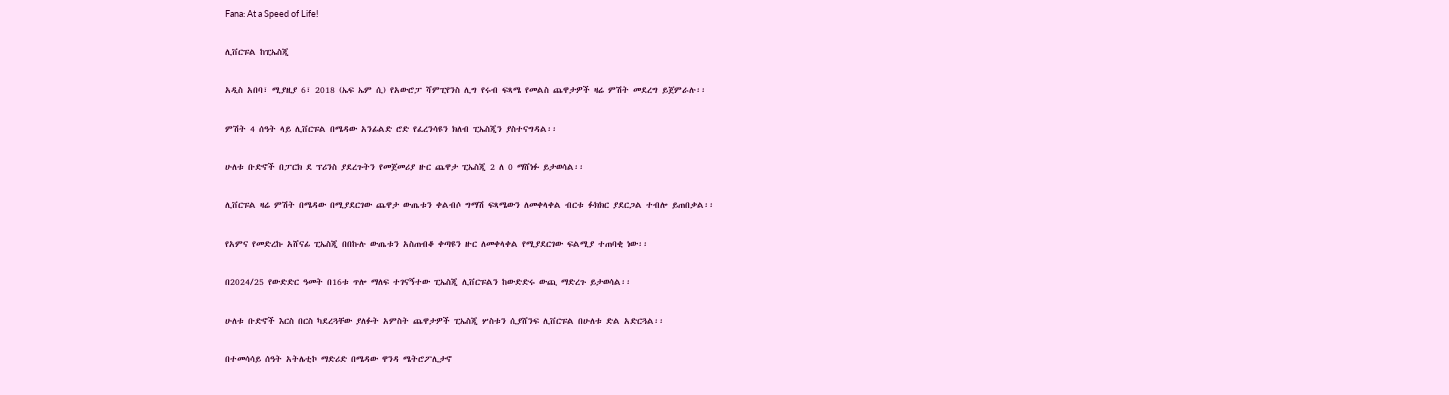Fana: At a Speed of Life!

ሊቨርፑል ከፒኤስጂ

አዲስ አበባ፣ ሚያዚያ 6፣ 2018 (ኤፍ ኤም ሲ) የአውሮፓ ሻምፒየንስ ሊግ የሩብ ፍጻሜ የመልስ ጨዋታዎች ዛሬ ምሽት መደረግ ይጀምራሉ፡፡

ምሽት 4 ሰዓት ላይ ሊቨርፑል በሜዳው አንፊልድ ሮድ የፈረንሳዩን ክለብ ፒኤስጂን ያስተናግዳል፡፡

ሁለቱ ቡድኖች በፓርክ ደ ፕሪንስ ያደረጉትን የመጀመሪያ ዙር ጨዋታ ፒኤስጂ 2 ለ 0 ማሸነፉ ይታወሳል፡፡

ሊቨርፑል ዛሬ ምሽት በሜዳው በሚያደርገው ጨዋታ ውጤቱን ቀልብሶ ግማሽ ፍጻሜውን ለመቀላቀል ብርቱ ፉክክር ያደርጋል ተብሎ ይጠበቃል፡፡

የአምና የመድረኩ አሸናፊ ፒኤስጂ በበኩሉ ውጤቱን አስጠብቆ ቀጣዩን ዙር ለመቀላቀል የሚያደርገው ፍልሚያ ተጠባቂ ነው፡፡

በ2024/25 የውድድር ዓመት በ16ቱ ጥሎ ማለፍ ተገናኝተው ፒኤስጂ ሊቨርፑልን ከውድድሩ ውጪ ማድረጉ ይታወሳል፡፡

ሁለቱ ቡድኖች እርስ በርስ ካደረጓቸው ያለፉት አምስት ጨዋታዎች ፒኤስጂ ሦስቱን ሲያሸንፍ ሊቨርፑል በሁለቱ ድል አድርጓል፡፡

በተመሳሳይ ሰዓት አትሌቲኮ ማድሪድ በሜዳው ዋንዳ ሜትሮፖሊታኖ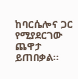ከባርሴሎና ጋር የሚያደርገው ጨዋታ ይጠበቃል፡፡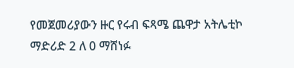የመጀመሪያውን ዙር የሩብ ፍጻሜ ጨዋታ አትሌቲኮ ማድሪድ 2 ለ 0 ማሸነፉ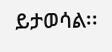ይታወሳል፡፡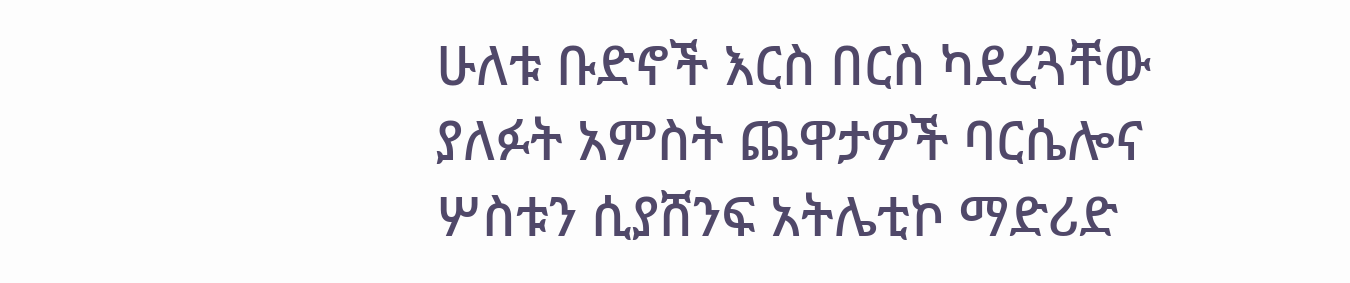ሁለቱ ቡድኖች እርስ በርስ ካደረጓቸው ያለፉት አምስት ጨዋታዎች ባርሴሎና ሦስቱን ሲያሸንፍ አትሌቲኮ ማድሪድ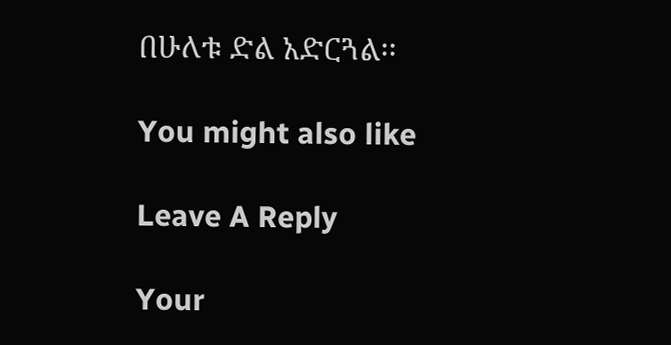በሁለቱ ድል አድርጓል፡፡

You might also like

Leave A Reply

Your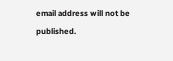email address will not be published.